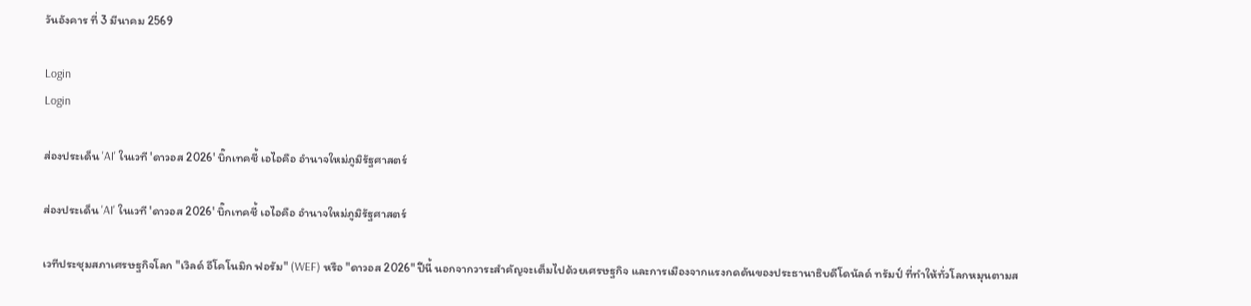วันอังคาร ที่ 3 มีนาคม 2569

Login
Login

ส่องประเด็น 'AI' ในเวที 'ดาวอส 2026' บิ๊กเทคชี้ เอไอคือ อำนาจใหม่ภูมิรัฐศาสตร์

ส่องประเด็น 'AI' ในเวที 'ดาวอส 2026' บิ๊กเทคชี้ เอไอคือ อำนาจใหม่ภูมิรัฐศาสตร์

เวทีประชุมสภาเศรษฐกิจโลก "เวิลด์ อีโคโนมิก ฟอรัม" (WEF) หรือ "ดาวอส 2026" ปีนี้ นอกจากวาระสำคัญจะเต็มไปด้วยเศรษฐกิจ และการเมืองจากแรงกดดันของประธานาธิบดีโดนัลด์ ทรัมป์ ที่ทำให้ทั่วโลกหมุนตามส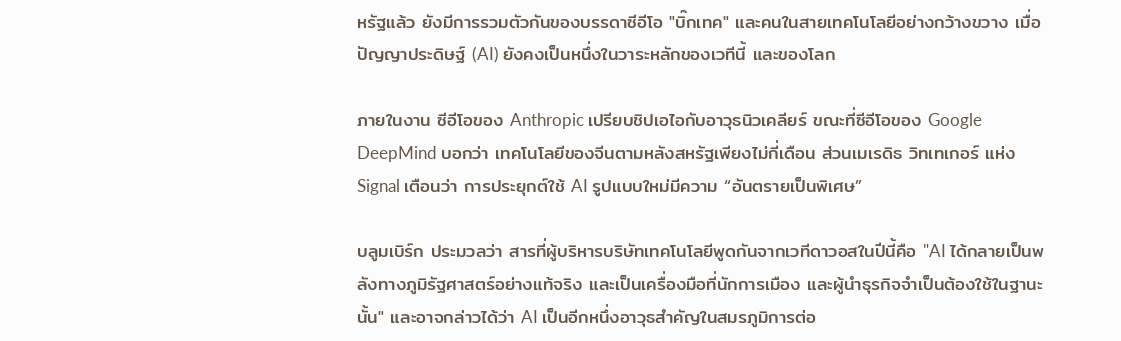หรัฐแล้ว ยังมีการรวมตัวกันของบรรดาซีอีโอ "บิ๊กเทค" และคนในสายเทคโนโลยีอย่างกว้างขวาง เมื่อปัญญาประดิษฐ์ (AI) ยังคงเป็นหนึ่งในวาระหลักของเวทีนี้ และของโลก

ภายในงาน ซีอีโอของ Anthropic เปรียบชิปเอไอกับอาวุธนิวเคลียร์ ขณะที่ซีอีโอของ Google DeepMind บอกว่า เทคโนโลยีของจีนตามหลังสหรัฐเพียงไม่กี่เดือน ส่วนเมเรดิธ วิทเทเกอร์ แห่ง Signal เตือนว่า การประยุกต์ใช้ AI รูปแบบใหม่มีความ “อันตรายเป็นพิเศษ”

บลูมเบิร์ก ประมวลว่า สารที่ผู้บริหารบริษัทเทคโนโลยีพูดกันจากเวทีดาวอสในปีนี้คือ "AI ได้กลายเป็นพลังทางภูมิรัฐศาสตร์อย่างแท้จริง และเป็นเครื่องมือที่นักการเมือง และผู้นำธุรกิจจำเป็นต้องใช้ในฐานะนั้น" และอาจกล่าวได้ว่า AI เป็นอีกหนึ่งอาวุธสำคัญในสมรภูมิการต่อ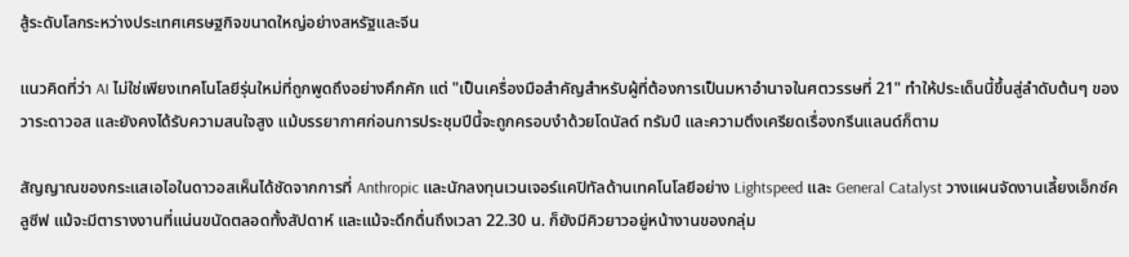สู้ระดับโลกระหว่างประเทศเศรษฐกิจขนาดใหญ่อย่างสหรัฐและจีน

แนวคิดที่ว่า AI ไม่ใช่เพียงเทคโนโลยีรุ่นใหม่ที่ถูกพูดถึงอย่างคึกคัก แต่ "เป็นเครื่องมือสำคัญสำหรับผู้ที่ต้องการเป็นมหาอำนาจในศตวรรษที่ 21" ทำให้ประเด็นนี้ขึ้นสู่ลำดับต้นๆ ของวาระดาวอส และยังคงได้รับความสนใจสูง แม้บรรยากาศก่อนการประชุมปีนี้จะถูกครอบงำด้วยโดนัลด์ ทรัมป์ และความตึงเครียดเรื่องกรีนแลนด์ก็ตาม

สัญญาณของกระแสเอไอในดาวอสเห็นได้ชัดจากการที่ Anthropic และนักลงทุนเวนเจอร์แคปิทัลด้านเทคโนโลยีอย่าง Lightspeed และ General Catalyst วางแผนจัดงานเลี้ยงเอ็กซ์คลูซีฟ แม้จะมีตารางงานที่แน่นขนัดตลอดทั้งสัปดาห์ และแม้จะดึกดื่นถึงเวลา 22.30 น. ก็ยังมีคิวยาวอยู่หน้างานของกลุ่ม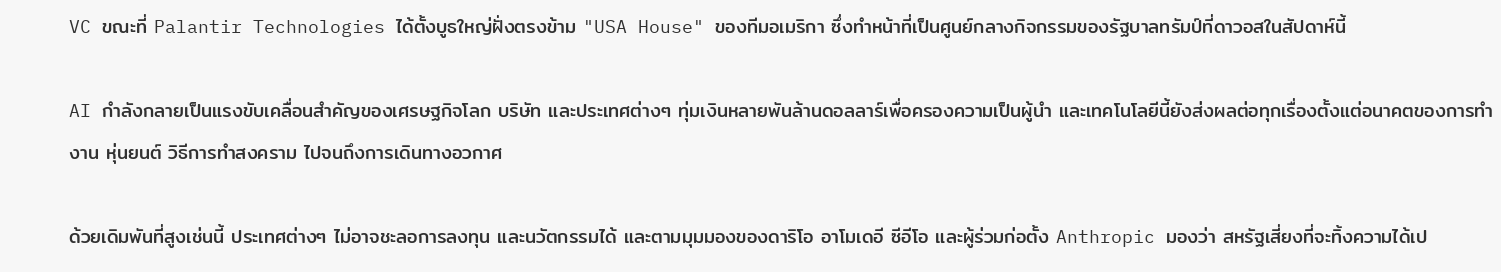VC ขณะที่ Palantir Technologies ได้ตั้งบูธใหญ่ฝั่งตรงข้าม "USA House" ของทีมอเมริกา ซึ่งทำหน้าที่เป็นศูนย์กลางกิจกรรมของรัฐบาลทรัมป์ที่ดาวอสในสัปดาห์นี้

AI กำลังกลายเป็นแรงขับเคลื่อนสำคัญของเศรษฐกิจโลก บริษัท และประเทศต่างๆ ทุ่มเงินหลายพันล้านดอลลาร์เพื่อครองความเป็นผู้นำ และเทคโนโลยีนี้ยังส่งผลต่อทุกเรื่องตั้งแต่อนาคตของการทำงาน หุ่นยนต์ วิธีการทำสงคราม ไปจนถึงการเดินทางอวกาศ

ด้วยเดิมพันที่สูงเช่นนี้ ประเทศต่างๆ ไม่อาจชะลอการลงทุน และนวัตกรรมได้ และตามมุมมองของดาริโอ อาโมเดอี ซีอีโอ และผู้ร่วมก่อตั้ง Anthropic มองว่า สหรัฐเสี่ยงที่จะทิ้งความได้เป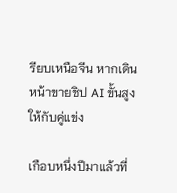รียบเหนือจีน หากเดินหน้าขายชิป AI ขั้นสูงให้กับคู่แข่ง

เกือบหนึ่งปีมาแล้วที่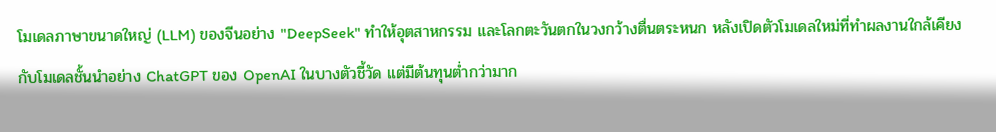โมเดลภาษาขนาดใหญ่ (LLM) ของจีนอย่าง "DeepSeek" ทำให้อุตสาหกรรม และโลกตะวันตกในวงกว้างตื่นตระหนก หลังเปิดตัวโมเดลใหม่ที่ทำผลงานใกล้เคียงกับโมเดลชั้นนำอย่าง ChatGPT ของ OpenAI ในบางตัวชี้วัด แต่มีต้นทุนต่ำกว่ามาก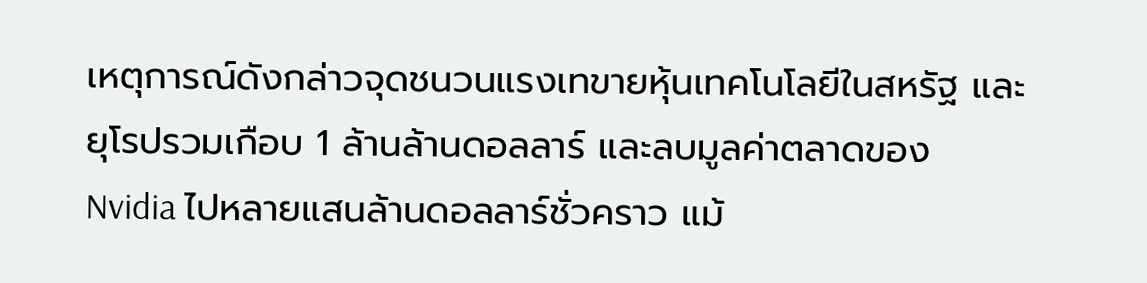เหตุการณ์ดังกล่าวจุดชนวนแรงเทขายหุ้นเทคโนโลยีในสหรัฐ และยุโรปรวมเกือบ 1 ล้านล้านดอลลาร์ และลบมูลค่าตลาดของ Nvidia ไปหลายแสนล้านดอลลาร์ชั่วคราว แม้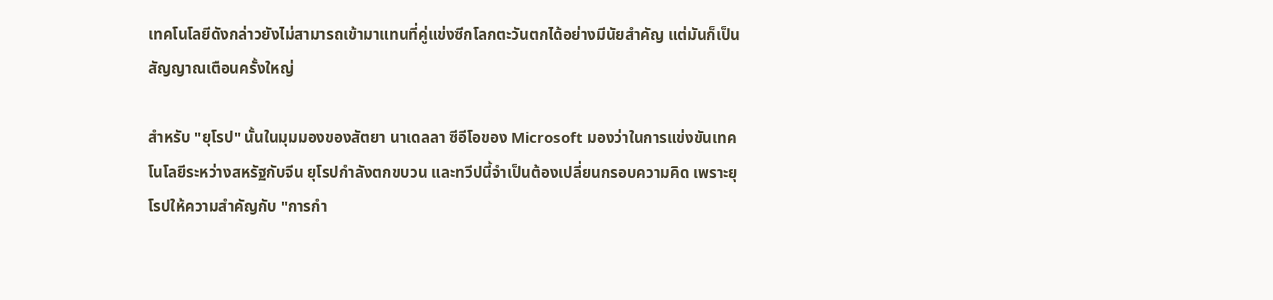เทคโนโลยีดังกล่าวยังไม่สามารถเข้ามาแทนที่คู่แข่งซีกโลกตะวันตกได้อย่างมีนัยสำคัญ แต่มันก็เป็นสัญญาณเตือนครั้งใหญ่

สำหรับ "ยุโรป" นั้นในมุมมองของสัตยา นาเดลลา ซีอีโอของ Microsoft มองว่าในการแข่งขันเทคโนโลยีระหว่างสหรัฐกับจีน ยุโรปกำลังตกขบวน และทวีปนี้จำเป็นต้องเปลี่ยนกรอบความคิด เพราะยุโรปให้ความสำคัญกับ "การกำ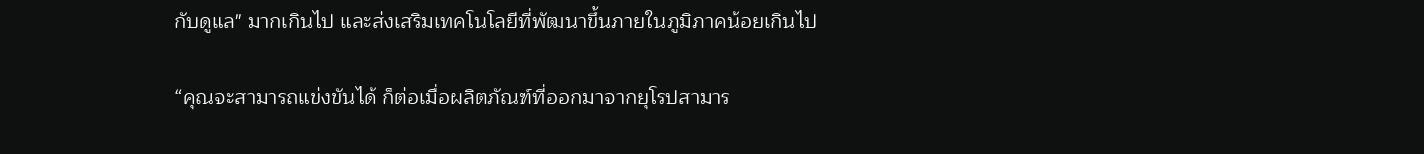กับดูแล" มากเกินไป และส่งเสริมเทคโนโลยีที่พัฒนาขึ้นภายในภูมิภาคน้อยเกินไป

“คุณจะสามารถแข่งขันได้ ก็ต่อเมื่อผลิตภัณฑ์ที่ออกมาจากยุโรปสามาร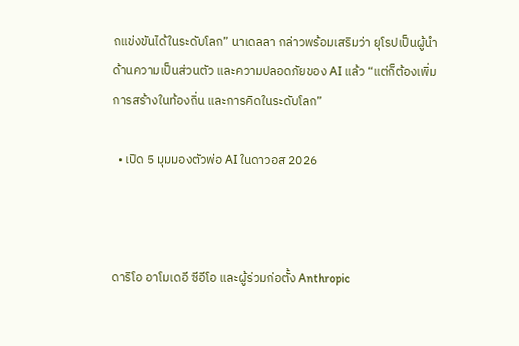ถแข่งขันได้ในระดับโลก” นาเดลลา กล่าวพร้อมเสริมว่า ยุโรปเป็นผู้นำด้านความเป็นส่วนตัว และความปลอดภัยของ AI แล้ว “แต่ก็ต้องเพิ่มการสร้างในท้องถิ่น และการคิดในระดับโลก”

  • เปิด 5 มุมมองตัวพ่อ AI ในดาวอส 2026



ดาริโอ อาโมเดอี ซีอีโอ และผู้ร่วมก่อตั้ง Anthropic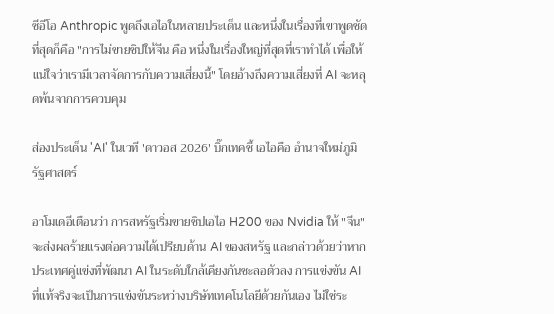ซีอีโอ Anthropic พูดถึงเอไอในหลายประเด็น และหนึ่งในเรื่องที่เขาพูดชัดที่สุดก็คือ "การไม่ขายชิปให้จีน คือ หนึ่งในเรื่องใหญ่ที่สุดที่เราทำได้ เพื่อให้แน่ใจว่าเรามีเวลาจัดการกับความเสี่ยงนี้" โดยอ้างถึงความเสี่ยงที่ AI จะหลุดพ้นจากการควบคุม

ส่องประเด็น 'AI' ในเวที 'ดาวอส 2026' บิ๊กเทคชี้ เอไอคือ อำนาจใหม่ภูมิรัฐศาสตร์

อาโมเดอีเตือนว่า การสหรัฐเริ่มขายชิปเอไอ H200 ของ Nvidia ให้ "จีน" จะส่งผลร้ายแรงต่อความได้เปรียบด้าน AI ของสหรัฐ และกล่าวด้วยว่าหากประเทศคู่แข่งที่พัฒนา AI ในระดับใกล้เคียงกันชะลอตัวลง การแข่งขัน AI ที่แท้จริงจะเป็นการแข่งขันระหว่างบริษัทเทคโนโลยีด้วยกันเอง ไม่ใช่ระ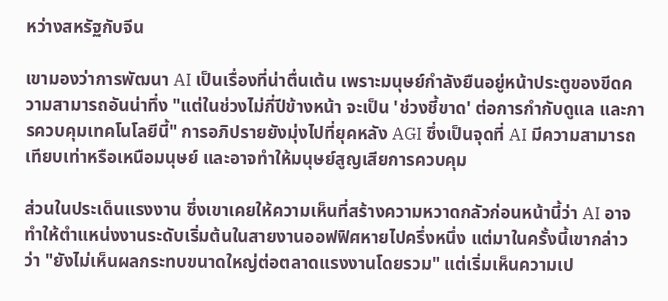หว่างสหรัฐกับจีน

เขามองว่าการพัฒนา AI เป็นเรื่องที่น่าตื่นเต้น เพราะมนุษย์กำลังยืนอยู่หน้าประตูของขีดความสามารถอันน่าทึ่ง "แต่ในช่วงไม่กี่ปีข้างหน้า จะเป็น 'ช่วงชี้ขาด' ต่อการกำกับดูแล และการควบคุมเทคโนโลยีนี้" การอภิปรายยังมุ่งไปที่ยุคหลัง AGI ซึ่งเป็นจุดที่ AI มีความสามารถเทียบเท่าหรือเหนือมนุษย์ และอาจทำให้มนุษย์สูญเสียการควบคุม

ส่วนในประเด็นแรงงาน ซึ่งเขาเคยให้ความเห็นที่สร้างความหวาดกลัวก่อนหน้านี้ว่า AI อาจทำให้ตำแหน่งงานระดับเริ่มต้นในสายงานออฟฟิศหายไปครึ่งหนึ่ง แต่มาในครั้งนี้เขากล่าวว่า "ยังไม่เห็นผลกระทบขนาดใหญ่ต่อตลาดแรงงานโดยรวม" แต่เริ่มเห็นความเป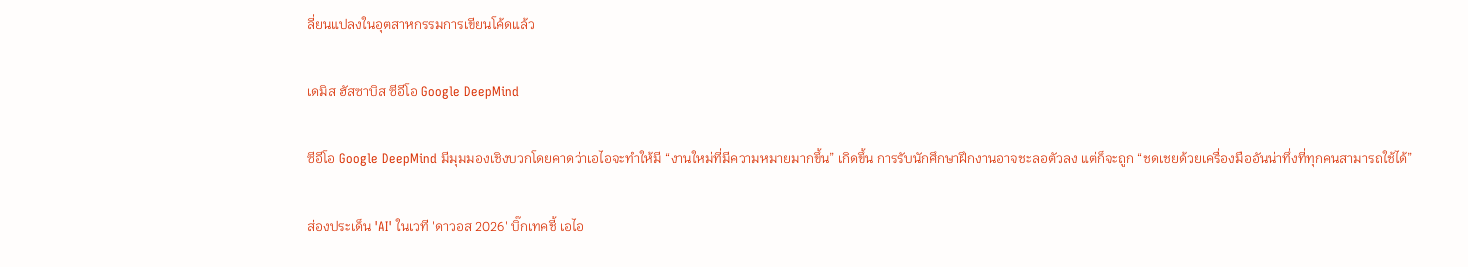ลี่ยนแปลงในอุตสาหกรรมการเขียนโค้ดแล้ว

เดมิส ฮัสซาบิส ซีอีโอ Google DeepMind

ซีอีโอ Google DeepMind มีมุมมองเชิงบวกโดยคาดว่าเอไอจะทำให้มี “งานใหม่ที่มีความหมายมากขึ้น” เกิดขึ้น การรับนักศึกษาฝึกงานอาจชะลอตัวลง แต่ก็จะถูก “ชดเชยด้วยเครื่องมืออันน่าทึ่งที่ทุกคนสามารถใช้ได้”

ส่องประเด็น 'AI' ในเวที 'ดาวอส 2026' บิ๊กเทคชี้ เอไอ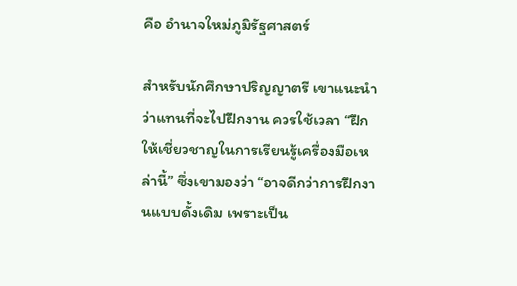คือ อำนาจใหม่ภูมิรัฐศาสตร์

สำหรับนักศึกษาปริญญาตรี เขาแนะนำว่าแทนที่จะไปฝึกงาน ควรใช้เวลา “ฝึกให้เชี่ยวชาญในการเรียนรู้เครื่องมือเหล่านี้” ซึ่งเขามองว่า “อาจดีกว่าการฝึกงานแบบดั้งเดิม เพราะเป็น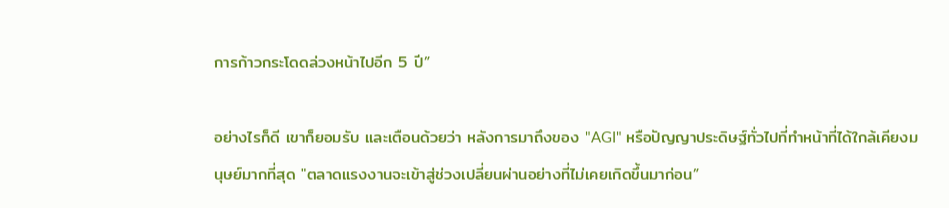การก้าวกระโดดล่วงหน้าไปอีก 5 ปี”

อย่างไรก็ดี เขาก็ยอมรับ และเตือนด้วยว่า หลังการมาถึงของ "AGI" หรือปัญญาประดิษฐ์ทั่วไปที่ทำหน้าที่ได้ใกล้เคียงมนุษย์มากที่สุด "ตลาดแรงงานจะเข้าสู่ช่วงเปลี่ยนผ่านอย่างที่ไม่เคยเกิดขึ้นมาก่อน”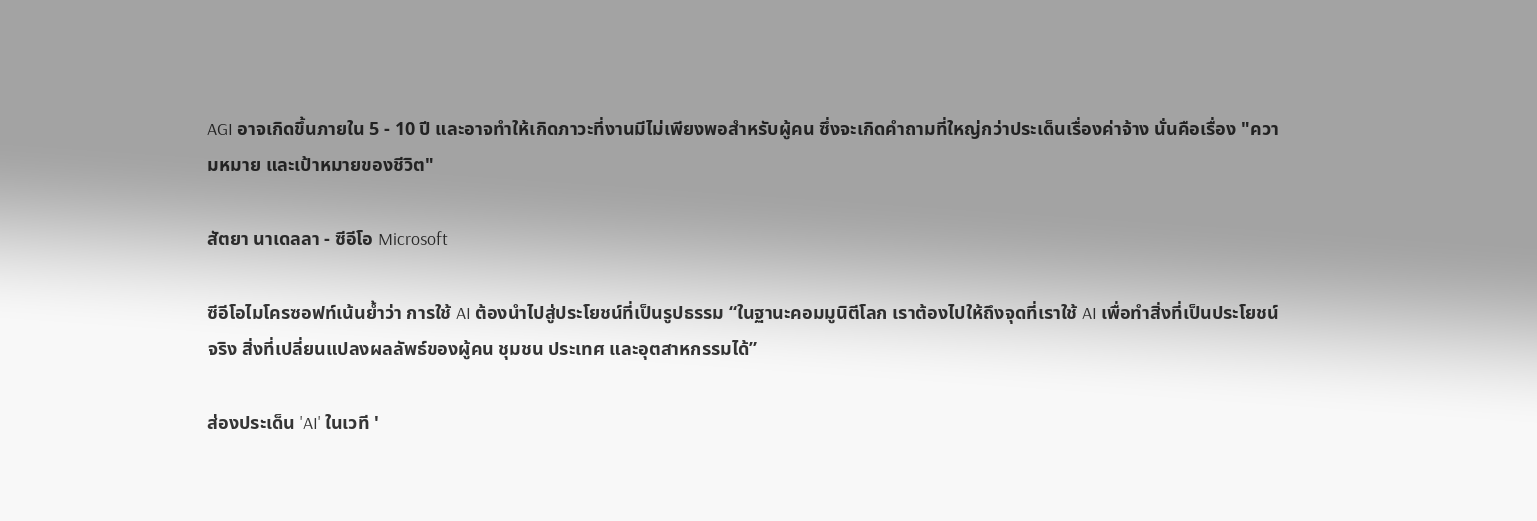AGI อาจเกิดขึ้นภายใน 5 - 10 ปี และอาจทำให้เกิดภาวะที่งานมีไม่เพียงพอสำหรับผู้คน ซึ่งจะเกิดคำถามที่ใหญ่กว่าประเด็นเรื่องค่าจ้าง นั่นคือเรื่อง "ความหมาย และเป้าหมายของชีวิต"

สัตยา นาเดลลา - ซีอีโอ Microsoft

ซีอีโอไมโครซอฟท์เน้นย้ำว่า การใช้ AI ต้องนำไปสู่ประโยชน์ที่เป็นรูปธรรม “ในฐานะคอมมูนิตีโลก เราต้องไปให้ถึงจุดที่เราใช้ AI เพื่อทำสิ่งที่เป็นประโยชน์จริง สิ่งที่เปลี่ยนแปลงผลลัพธ์ของผู้คน ชุมชน ประเทศ และอุตสาหกรรมได้”

ส่องประเด็น 'AI' ในเวที '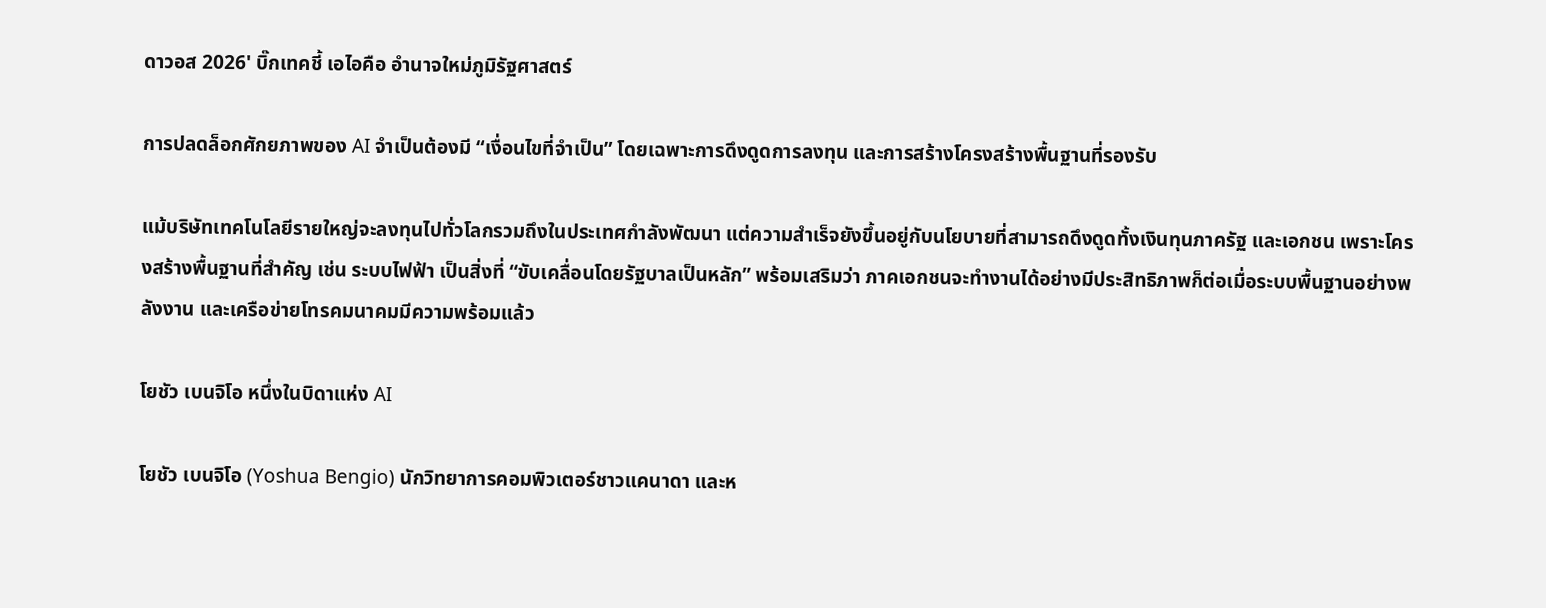ดาวอส 2026' บิ๊กเทคชี้ เอไอคือ อำนาจใหม่ภูมิรัฐศาสตร์

การปลดล็อกศักยภาพของ AI จำเป็นต้องมี “เงื่อนไขที่จำเป็น” โดยเฉพาะการดึงดูดการลงทุน และการสร้างโครงสร้างพื้นฐานที่รองรับ

แม้บริษัทเทคโนโลยีรายใหญ่จะลงทุนไปทั่วโลกรวมถึงในประเทศกำลังพัฒนา แต่ความสำเร็จยังขึ้นอยู่กับนโยบายที่สามารถดึงดูดทั้งเงินทุนภาครัฐ และเอกชน เพราะโครงสร้างพื้นฐานที่สำคัญ เช่น ระบบไฟฟ้า เป็นสิ่งที่ “ขับเคลื่อนโดยรัฐบาลเป็นหลัก” พร้อมเสริมว่า ภาคเอกชนจะทำงานได้อย่างมีประสิทธิภาพก็ต่อเมื่อระบบพื้นฐานอย่างพลังงาน และเครือข่ายโทรคมนาคมมีความพร้อมแล้ว

โยชัว เบนจิโอ หนึ่งในบิดาแห่ง AI

โยชัว เบนจิโอ (Yoshua Bengio) นักวิทยาการคอมพิวเตอร์ชาวแคนาดา และห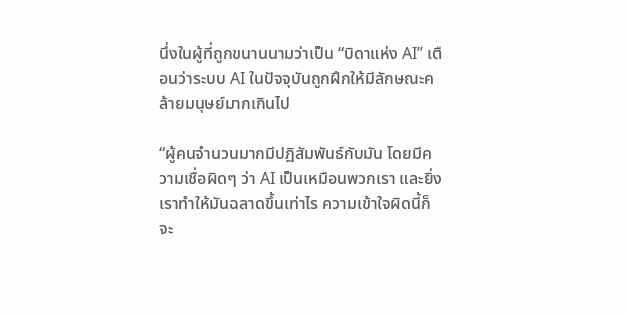นึ่งในผู้ที่ถูกขนานนามว่าเป็น “บิดาแห่ง AI” เตือนว่าระบบ AI ในปัจจุบันถูกฝึกให้มีลักษณะคล้ายมนุษย์มากเกินไป

“ผู้คนจำนวนมากมีปฏิสัมพันธ์กับมัน โดยมีความเชื่อผิดๆ ว่า AI เป็นเหมือนพวกเรา และยิ่งเราทำให้มันฉลาดขึ้นเท่าไร ความเข้าใจผิดนี้ก็จะ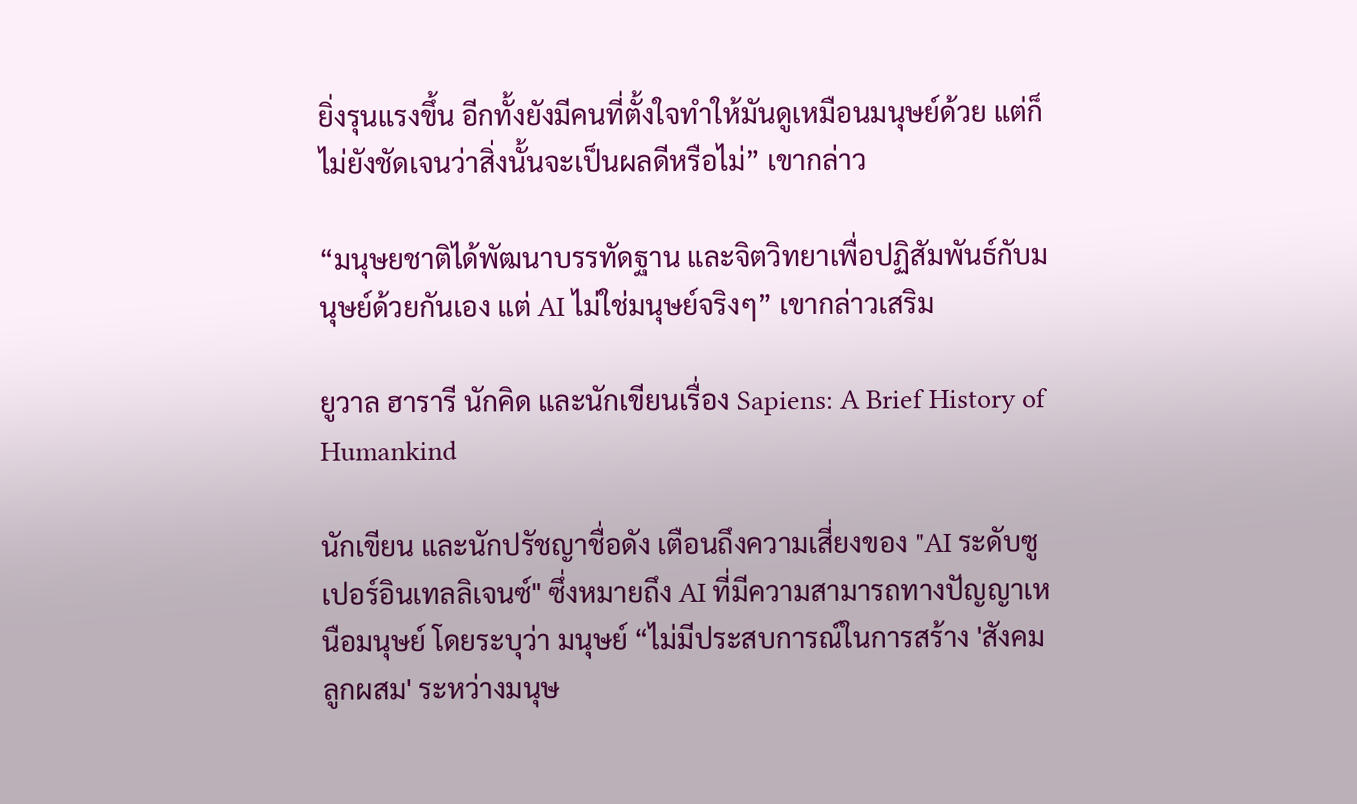ยิ่งรุนแรงขึ้น อีกทั้งยังมีคนที่ตั้งใจทำให้มันดูเหมือนมนุษย์ด้วย แต่ก็ไม่ยังชัดเจนว่าสิ่งนั้นจะเป็นผลดีหรือไม่” เขากล่าว

“มนุษยชาติได้พัฒนาบรรทัดฐาน และจิตวิทยาเพื่อปฏิสัมพันธ์กับมนุษย์ด้วยกันเอง แต่ AI ไม่ใช่มนุษย์จริงๆ” เขากล่าวเสริม

ยูวาล ฮารารี นักคิด และนักเขียนเรื่อง Sapiens: A Brief History of Humankind

นักเขียน และนักปรัชญาชื่อดัง เตือนถึงความเสี่ยงของ "AI ระดับซูเปอร์อินเทลลิเจนซ์" ซึ่งหมายถึง AI ที่มีความสามารถทางปัญญาเหนือมนุษย์ โดยระบุว่า มนุษย์ “ไม่มีประสบการณ์ในการสร้าง 'สังคมลูกผสม' ระหว่างมนุษ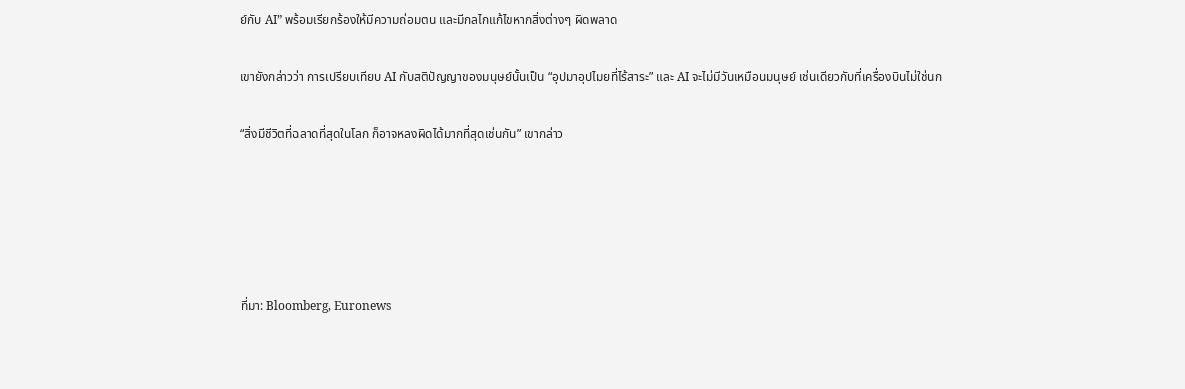ย์กับ AI” พร้อมเรียกร้องให้มีความถ่อมตน และมีกลไกแก้ไขหากสิ่งต่างๆ ผิดพลาด

เขายังกล่าวว่า การเปรียบเทียบ AI กับสติปัญญาของมนุษย์นั้นเป็น “อุปมาอุปไมยที่ไร้สาระ” และ AI จะไม่มีวันเหมือนมนุษย์ เช่นเดียวกับที่เครื่องบินไม่ใช่นก

“สิ่งมีชีวิตที่ฉลาดที่สุดในโลก ก็อาจหลงผิดได้มากที่สุดเช่นกัน” เขากล่าว





ที่มา: Bloomberg, Euronews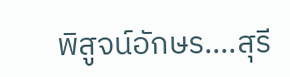พิสูจน์อักษร....สุรี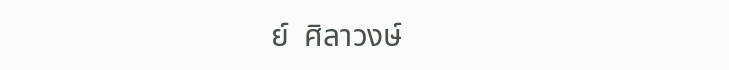ย์  ศิลาวงษ์